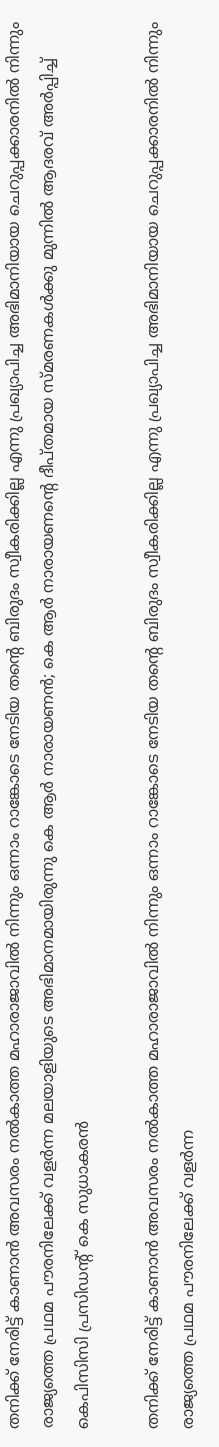തനിക്ക് നേരിട്ട് കാണാൻ അവസരം നൽകാത്ത മഹാരാജാവിൽ നിന്നും ഒന്നാം റാങ്കോടെ നേടിയ തന്റെ ബിരുദം സ്വീകരിക്കില്ല എന്നു പ്രഖ്യാപിച്ച അഭിമാനിയായ ചെറുപ്പക്കാരനിൽ നിന്നും രാജ്യത്തെ പ്രഥമ പൗരനിലേക്ക് വളർന്ന മലയാളിയുടെ അഭിമാനമായിരുന്നു കെ ആർ നാരായണൻ; കെ ആർ നാരായണന്റെ ദീപ്തമായ സ്മരണകൾക്കു മുന്നിൽ ആദരവ് അർപ്പിച്ച് കെപിസിസി പ്രസിഡന്റ് കെ സുധാകരൻ

തനിക്ക് നേരിട്ട് കാണാൻ അവസരം നൽകാത്ത മഹാരാജാവിൽ നിന്നും ഒന്നാം റാങ്കോടെ നേടിയ തന്റെ ബിരുദം സ്വീകരിക്കില്ല എന്നു പ്രഖ്യാപിച്ച അഭിമാനിയായ ചെറുപ്പക്കാരനിൽ നിന്നും രാജ്യത്തെ പ്രഥമ പൗരനിലേക്ക് വളർന്ന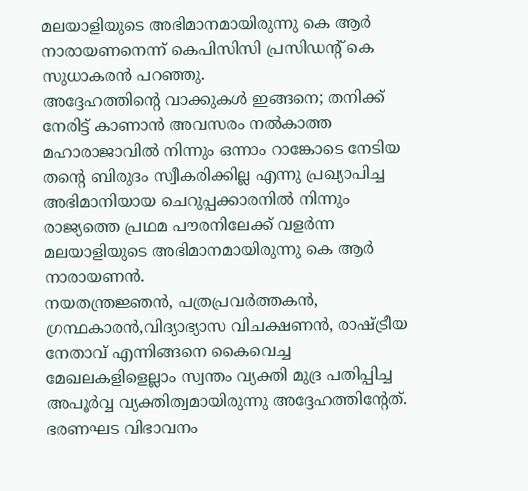മലയാളിയുടെ അഭിമാനമായിരുന്നു കെ ആർ നാരായണനെന്ന് കെപിസിസി പ്രസിഡന്റ് കെ സുധാകരൻ പറഞ്ഞു.
അദ്ദേഹത്തിന്റെ വാക്കുകൾ ഇങ്ങനെ; തനിക്ക് നേരിട്ട് കാണാൻ അവസരം നൽകാത്ത മഹാരാജാവിൽ നിന്നും ഒന്നാം റാങ്കോടെ നേടിയ തന്റെ ബിരുദം സ്വീകരിക്കില്ല എന്നു പ്രഖ്യാപിച്ച അഭിമാനിയായ ചെറുപ്പക്കാരനിൽ നിന്നും രാജ്യത്തെ പ്രഥമ പൗരനിലേക്ക് വളർന്ന മലയാളിയുടെ അഭിമാനമായിരുന്നു കെ ആർ നാരായണൻ.
നയതന്ത്രജ്ഞൻ, പത്രപ്രവർത്തകൻ, ഗ്രന്ഥകാരൻ,വിദ്യാഭ്യാസ വിചക്ഷണൻ, രാഷ്ട്രീയ നേതാവ് എന്നിങ്ങനെ കൈവെച്ച മേഖലകളിളെല്ലാം സ്വന്തം വ്യക്തി മുദ്ര പതിപ്പിച്ച അപൂർവ്വ വ്യക്തിത്വമായിരുന്നു അദ്ദേഹത്തിന്റേത്. ഭരണഘട വിഭാവനം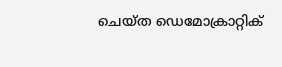ചെയ്ത ഡെമോക്രാറ്റിക്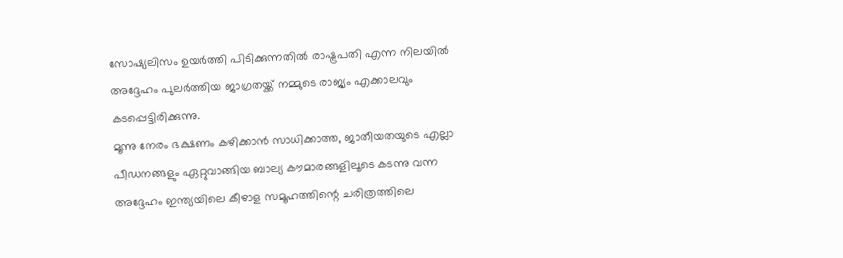സോഷ്യലിസം ഉയർത്തി പിടിക്കുന്നതിൽ രാഷ്ട്രപതി എന്ന നിലയിൽ അദ്ദേഹം പുലർത്തിയ ജാഗ്രതയ്ക്ക് നമ്മുടെ രാജ്യം എക്കാലവും കടപ്പെട്ടിരിക്കുന്നു.
മൂന്നു നേരം ഭക്ഷണം കഴിക്കാൻ സാധിക്കാത്ത, ജാതീയതയുടെ എല്ലാ പീഡനങ്ങളും ഏറ്റുവാങ്ങിയ ബാല്യ കൗമാരങ്ങളിലൂടെ കടന്നു വന്ന അദ്ദേഹം ഇന്ത്യയിലെ കീഴാള സമൂഹത്തിന്റെ ചരിത്രത്തിലെ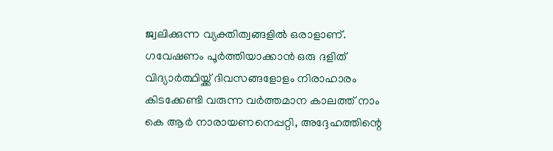ജ്വലിക്കുന്ന വ്യക്തിത്വങ്ങളിൽ ഒരാളാണ്.
ഗവേഷണം പൂർത്തിയാക്കാൻ ഒരു ദളിത് വിദ്യാർത്ഥിയ്ക്ക് ദിവസങ്ങളോളം നിരാഹാരം കിടക്കേണ്ടി വരുന്ന വർത്തമാന കാലത്ത് നാം കെ ആർ നാരായണനെപ്പറ്റി, അദ്ദേഹത്തിന്റെ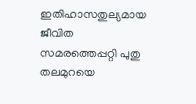ഇതിഹാസതുല്യമായ ജീവിത സമരത്തെപ്പറ്റി പുതു തലമുറയെ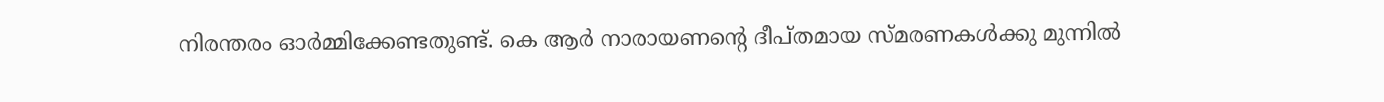നിരന്തരം ഓർമ്മിക്കേണ്ടതുണ്ട്. കെ ആർ നാരായണന്റെ ദീപ്തമായ സ്മരണകൾക്കു മുന്നിൽ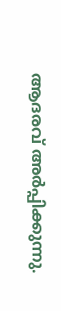ആദരവ് അർപ്പിക്കുന്നു.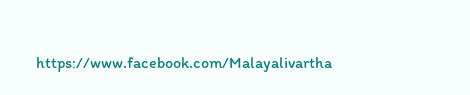https://www.facebook.com/Malayalivartha